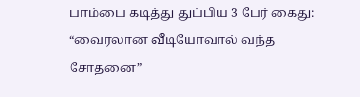பாம்பை கடித்து துப்பிய 3 பேர் கைது: “வைரலான வீடியோவால் வந்த சோதனை”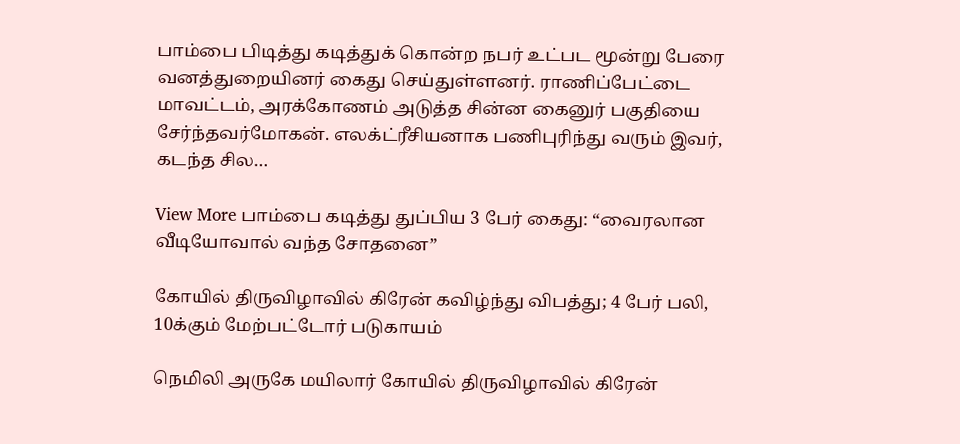பாம்பை பிடித்து கடித்துக் கொன்ற நபர் உட்பட மூன்று பேரை வனத்துறையினர் கைது செய்துள்ளனர். ராணிப்பேட்டை மாவட்டம், அரக்கோணம் அடுத்த சின்ன கைனுர் பகுதியை சேர்ந்தவர்மோகன். எலக்ட்ரீசியனாக பணிபுரிந்து வரும் இவர், கடந்த சில…

View More பாம்பை கடித்து துப்பிய 3 பேர் கைது: “வைரலான வீடியோவால் வந்த சோதனை”

கோயில் திருவிழாவில் கிரேன் கவிழ்ந்து விபத்து; 4 பேர் பலி, 10க்கும் மேற்பட்டோர் படுகாயம்

நெமிலி அருகே மயிலார் கோயில் திருவிழாவில் கிரேன்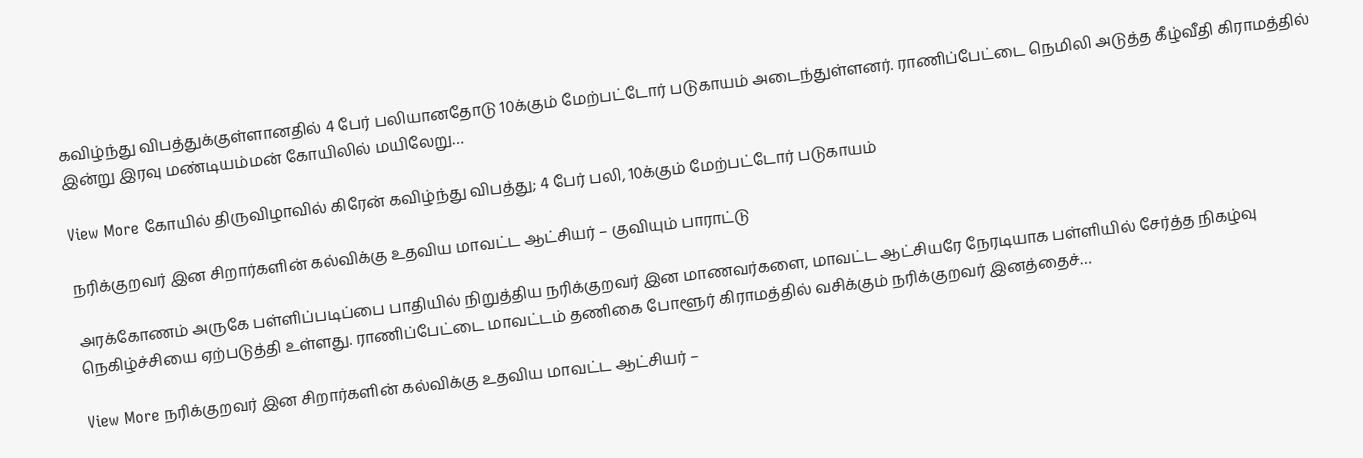கவிழ்ந்து விபத்துக்குள்ளானதில் 4 பேர் பலியானதோடு 10க்கும் மேற்பட்டோர் படுகாயம் அடைந்துள்ளனர். ராணிப்பேட்டை நெமிலி அடுத்த கீழ்வீதி கிராமத்தில் இன்று இரவு மண்டியம்மன் கோயிலில் மயிலேறு…

View More கோயில் திருவிழாவில் கிரேன் கவிழ்ந்து விபத்து; 4 பேர் பலி, 10க்கும் மேற்பட்டோர் படுகாயம்

நரிக்குறவர் இன சிறார்களின் கல்விக்கு உதவிய மாவட்ட ஆட்சியர் – குவியும் பாராட்டு

அரக்கோணம் அருகே பள்ளிப்படிப்பை பாதியில் நிறுத்திய நரிக்குறவர் இன மாணவர்களை, மாவட்ட ஆட்சியரே நேரடியாக பள்ளியில் சேர்த்த நிகழ்வு நெகிழ்ச்சியை ஏற்படுத்தி உள்ளது. ராணிப்பேட்டை மாவட்டம் தணிகை போளூர் கிராமத்தில் வசிக்கும் நரிக்குறவர் இனத்தைச்…

View More நரிக்குறவர் இன சிறார்களின் கல்விக்கு உதவிய மாவட்ட ஆட்சியர் –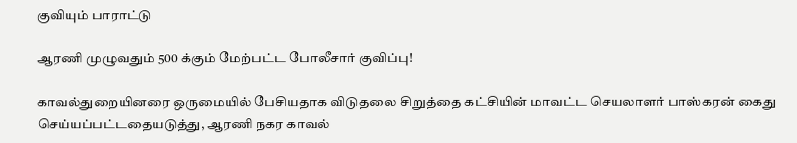குவியும் பாராட்டு

ஆரணி முழுவதும் 500 க்கும் மேற்பட்ட போலீசார் குவிப்பு!

காவல்துறையினரை ஒருமையில் பேசியதாக விடுதலை சிறுத்தை கட்சியின் மாவட்ட செயலாளர் பாஸ்கரன் கைது செய்யப்பட்டதையடுத்து, ஆரணி நகர காவல்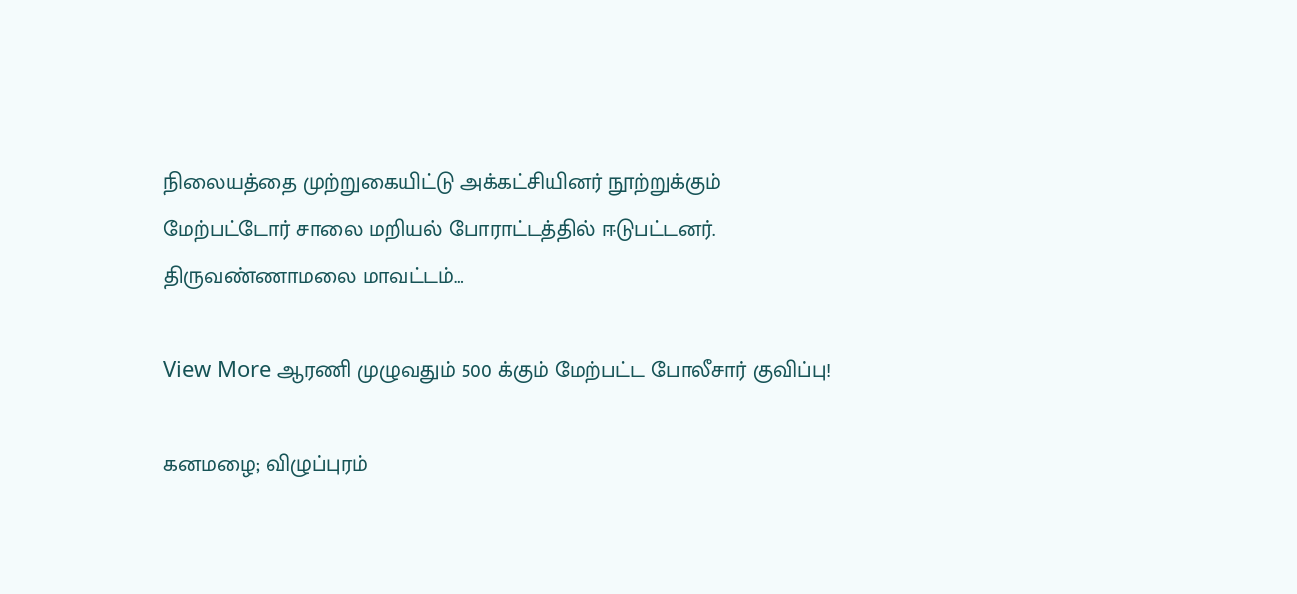நிலையத்தை முற்றுகையிட்டு அக்கட்சியினர் நூற்றுக்கும் மேற்பட்டோர் சாலை மறியல் போராட்டத்தில் ஈடுபட்டனர். திருவண்ணாமலை மாவட்டம்…

View More ஆரணி முழுவதும் 500 க்கும் மேற்பட்ட போலீசார் குவிப்பு!

கனமழை; விழுப்புரம்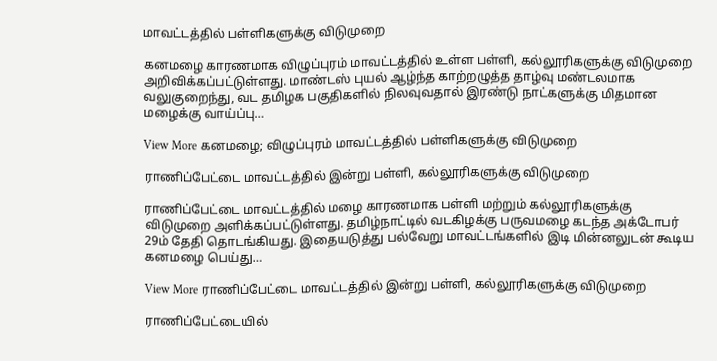மாவட்டத்தில் பள்ளிகளுக்கு விடுமுறை

கனமழை காரணமாக விழுப்புரம் மாவட்டத்தில் உள்ள பள்ளி, கல்லூரிகளுக்கு விடுமுறை அறிவிக்கப்பட்டுள்ளது. மாண்டஸ் புயல் ஆழ்ந்த காற்றழுத்த தாழ்வு மண்டலமாக வலுகுறைந்து, வட தமிழக பகுதிகளில் நிலவுவதால் இரண்டு நாட்களுக்கு மிதமான மழைக்கு வாய்ப்பு…

View More கனமழை; விழுப்புரம் மாவட்டத்தில் பள்ளிகளுக்கு விடுமுறை

ராணிப்பேட்டை மாவட்டத்தில் இன்று பள்ளி, கல்லூரிகளுக்கு விடுமுறை

ராணிப்பேட்டை மாவட்டத்தில் மழை காரணமாக பள்ளி மற்றும் கல்லூரிகளுக்கு விடுமுறை அளிக்கப்பட்டுள்ளது. தமிழ்நாட்டில் வடகிழக்கு பருவமழை கடந்த அக்டோபர் 29ம் தேதி தொடங்கியது. இதையடுத்து பல்வேறு மாவட்டங்களில் இடி மின்னலுடன் கூடிய கனமழை பெய்து…

View More ராணிப்பேட்டை மாவட்டத்தில் இன்று பள்ளி, கல்லூரிகளுக்கு விடுமுறை

ராணிப்பேட்டையில்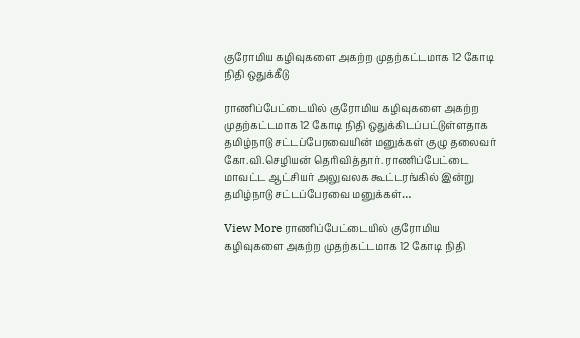குரோமிய கழிவுகளை அகற்ற முதற்கட்டமாக 12 கோடி நிதி ஒதுக்கீடு

ராணிப்பேட்டையில் குரோமிய கழிவுகளை அகற்ற முதற்கட்டமாக 12 கோடி நிதி ஒதுக்கிடப்பட்டுள்ளதாக தமிழ்நாடு சட்டப்பேரவையின் மனுக்கள் குழு தலைவர் கோ.வி.செழியன் தெரிவித்தார். ராணிப்பேட்டை மாவட்ட ஆட்சியர் அலுவலக கூட்டரங்கில் இன்று தமிழ்நாடு சட்டப்பேரவை மனுக்கள்…

View More ராணிப்பேட்டையில் குரோமிய கழிவுகளை அகற்ற முதற்கட்டமாக 12 கோடி நிதி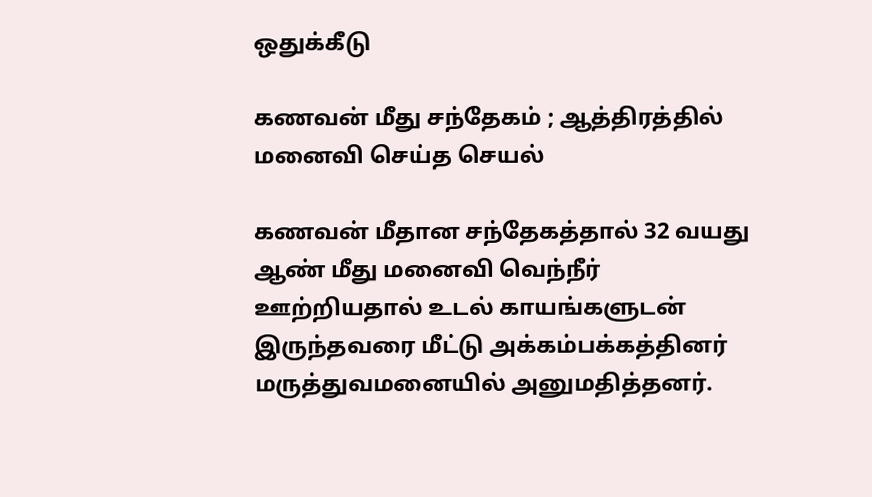ஒதுக்கீடு

கணவன் மீது சந்தேகம் ; ஆத்திரத்தில் மனைவி செய்த செயல்

கணவன் மீதான சந்தேகத்தால் 32 வயது ஆண் மீது மனைவி வெந்நீர் ஊற்றியதால் உடல் காயங்களுடன் இருந்தவரை மீட்டு அக்கம்பக்கத்தினர் மருத்துவமனையில் அனுமதித்தனர்.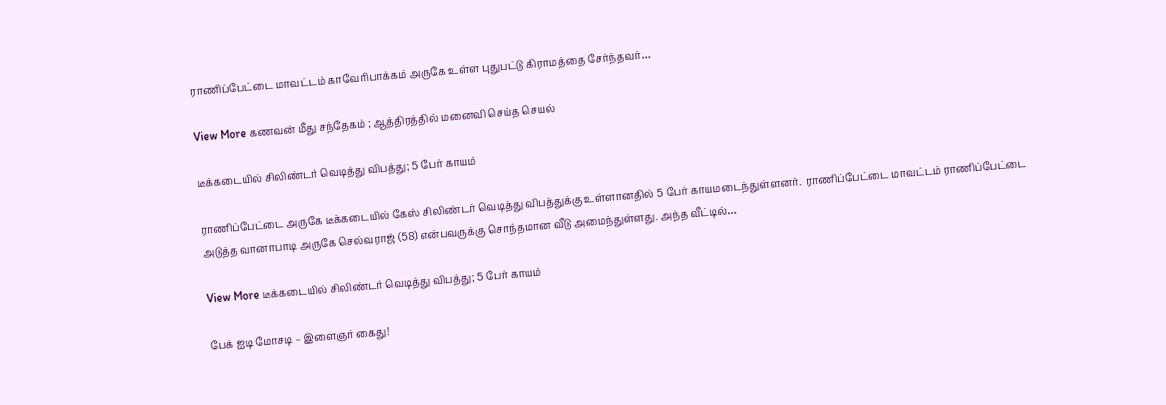ராணிப்பேட்டை மாவட்டம் காவேரிபாக்கம் அருகே உள்ள புதுபட்டு கிராமத்தை சேர்ந்தவர்…

View More கணவன் மீது சந்தேகம் ; ஆத்திரத்தில் மனைவி செய்த செயல்

டீக்கடையில் சிலிண்டர் வெடித்து விபத்து; 5 பேர் காயம்

ராணிப்பேட்டை அருகே டீக்கடையில் கேஸ் சிலிண்டர் வெடித்து விபத்துக்கு உள்ளானதில் 5 பேர் காயமடைந்துள்ளனர்.  ராணிப்பேட்டை மாவட்டம் ராணிப்பேட்டை அடுத்த வானாபாடி அருகே செல்வராஜ் (58) என்பவருக்கு சொந்தமான வீடு அமைந்துள்ளது. அந்த வீட்டில்…

View More டீக்கடையில் சிலிண்டர் வெடித்து விபத்து; 5 பேர் காயம்

பேக் ஐடி மோசடி – இளைஞர் கைது!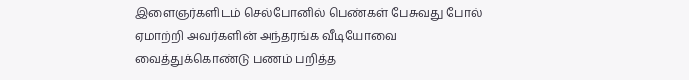இளைஞர்களிடம் செல்போனில் பெண்கள் பேசுவது போல் ஏமாற்றி அவர்களின் அந்தரங்க வீடியோவை வைத்துக்கொண்டு பணம் பறித்த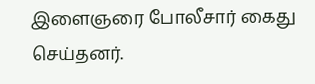இளைஞரை போலீசார் கைது செய்தனர்.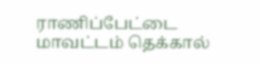ராணிப்பேட்டை மாவட்டம் தெக்கால்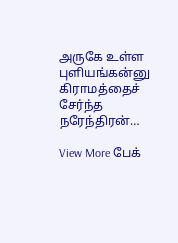அருகே உள்ள புளியங்கன்னு கிராமத்தைச் சேர்ந்த நரேந்திரன்…

View More பேக்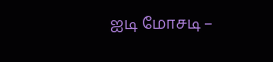ஐடி மோசடி –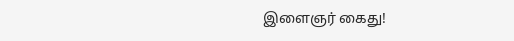இளைஞர் கைது!